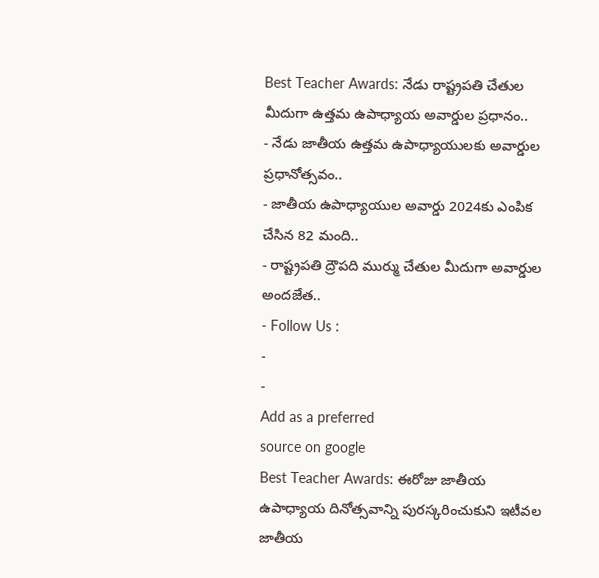Best Teacher Awards: నేడు రాష్ట్రపతి చేతుల మీదుగా ఉత్తమ ఉపాధ్యాయ అవార్డుల ప్రధానం..
- నేడు జాతీయ ఉత్తమ ఉపాధ్యాయులకు అవార్డుల ప్రధానోత్సవం..
- జాతీయ ఉపాధ్యాయుల అవార్డు 2024కు ఎంపిక చేసిన 82 మంది..
- రాష్ట్రపతి ద్రౌపది ముర్ము చేతుల మీదుగా అవార్డుల అందజేత..
- Follow Us :
-
-
Add as a preferred
source on google
Best Teacher Awards: ఈరోజు జాతీయ ఉపాధ్యాయ దినోత్సవాన్ని పురస్కరించుకుని ఇటీవల జాతీయ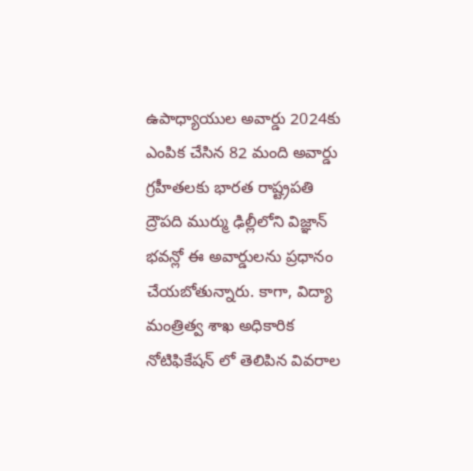ఉపాధ్యాయుల అవార్డు 2024కు ఎంపిక చేసిన 82 మంది అవార్డు గ్రహీతలకు భారత రాష్ట్రపతి ద్రౌపది ముర్ము ఢిల్లీలోని విజ్ఞాన్ భవన్లో ఈ అవార్డులను ప్రధానం చేయబోతున్నారు. కాగా, విద్యా మంత్రిత్వ శాఖ అధికారిక నోటిఫికేషన్ లో తెలిపిన వివరాల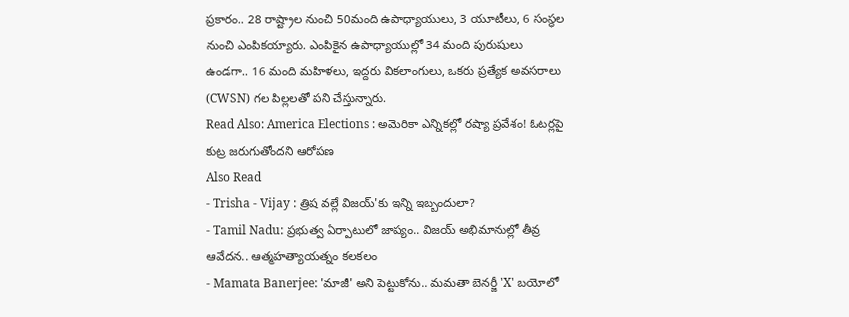ప్రకారం.. 28 రాష్ట్రాల నుంచి 50మంది ఉపాధ్యాయులు, 3 యూటీలు, 6 సంస్థల నుంచి ఎంపికయ్యారు. ఎంపికైన ఉపాధ్యాయుల్లో 34 మంది పురుషులు ఉండగా.. 16 మంది మహిళలు, ఇద్దరు వికలాంగులు, ఒకరు ప్రత్యేక అవసరాలు (CWSN) గల పిల్లలతో పని చేస్తున్నారు.
Read Also: America Elections : అమెరికా ఎన్నికల్లో రష్యా ప్రవేశం! ఓటర్లపై కుట్ర జరుగుతోందని ఆరోపణ
Also Read
- Trisha - Vijay : త్రిష వల్లే విజయ్'కు ఇన్ని ఇబ్బందులా?
- Tamil Nadu: ప్రభుత్వ ఏర్పాటులో జాప్యం.. విజయ్ అభిమానుల్లో తీవ్ర ఆవేదన.. ఆత్మహత్యాయత్నం కలకలం
- Mamata Banerjee: 'మాజీ' అని పెట్టుకోను.. మమతా బెనర్జీ 'X' బయోలో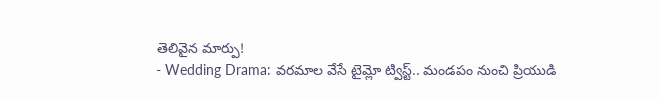తెలివైన మార్పు!
- Wedding Drama: వరమాల వేసే టైమ్లో ట్విస్ట్.. మండపం నుంచి ప్రియుడి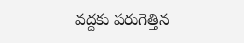వద్దకు పరుగెత్తిన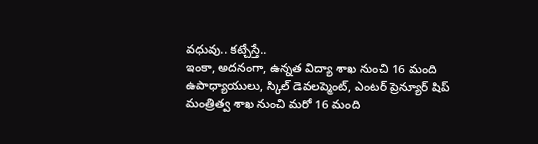వధువు.. కట్చేస్తే..
ఇంకా, అదనంగా, ఉన్నత విద్యా శాఖ నుంచి 16 మంది ఉపాధ్యాయులు, స్కిల్ డెవలప్మెంట్, ఎంటర్ ప్రెన్యూర్ షిప్ మంత్రిత్వ శాఖ నుంచి మరో 16 మంది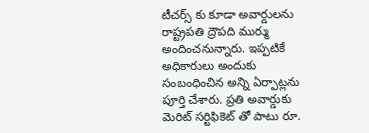టీచర్స్ కు కూడా అవార్డులను రాష్ట్రపతి ద్రౌపది ముర్ము అందించనున్నారు. ఇప్పటికే అధికారులు అందుకు సంబంధించిన అన్ని ఏర్పాట్లను పూర్తి చేశారు. ప్రతి అవార్డుకు మెరిట్ సర్టిఫికెట్ తో పాటు రూ.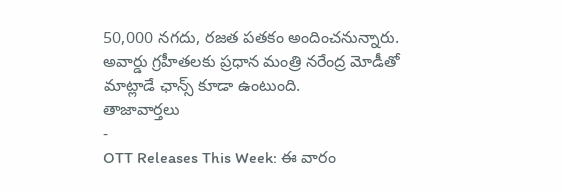50,000 నగదు, రజత పతకం అందించనున్నారు. అవార్డు గ్రహీతలకు ప్రధాన మంత్రి నరేంద్ర మోడీతో మాట్లాడే ఛాన్స్ కూడా ఉంటుంది.
తాజావార్తలు
-
OTT Releases This Week: ఈ వారం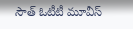సౌత్ ఓటీటీ మూవీస్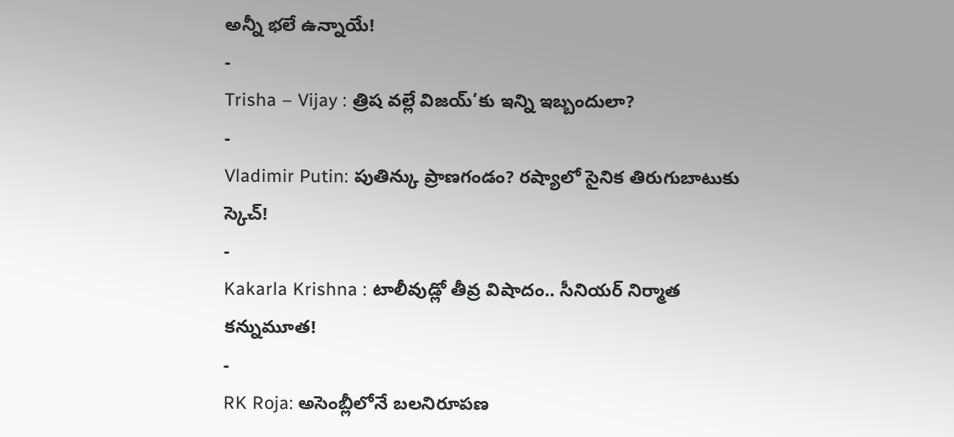అన్నీ భలే ఉన్నాయే!
-
Trisha – Vijay : త్రిష వల్లే విజయ్’కు ఇన్ని ఇబ్బందులా?
-
Vladimir Putin: పుతిన్కు ప్రాణగండం? రష్యాలో సైనిక తిరుగుబాటుకు స్కెచ్!
-
Kakarla Krishna : టాలీవుడ్లో తీవ్ర విషాదం.. సీనియర్ నిర్మాత కన్నుమూత!
-
RK Roja: అసెంబ్లీలోనే బలనిరూపణ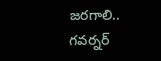జరగాలి.. గవర్నర్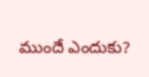ముందే ఎందుకు?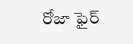రోజా ఫైర్